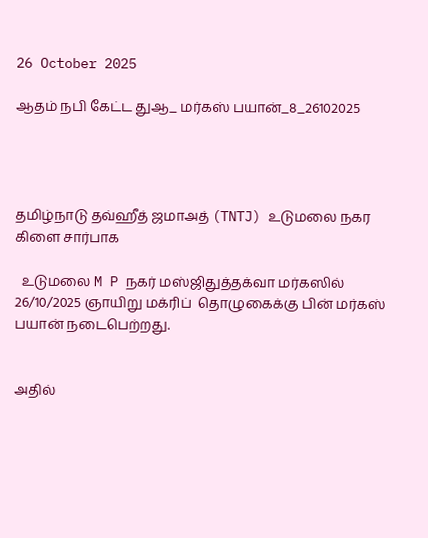26 October 2025

ஆதம் நபி கேட்ட துஆ_ மர்கஸ் பயான்_8_26102025




தமிழ்நாடு தவ்ஹீத் ஜமாஅத் (TNTJ) உடுமலை நகர கிளை சார்பாக

  உடுமலை M P நகர் மஸ்ஜிதுத்தக்வா மர்கஸில்  26/10/2025 ஞாயிறு மக்ரிப்  தொழுகைக்கு பின் மர்கஸ் பயான் நடைபெற்றது.


அதில்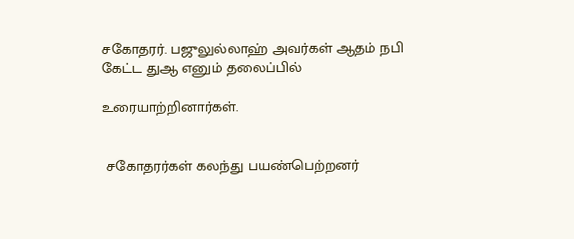சகோதரர். பஜுலுல்லாஹ் அவர்கள் ஆதம் நபி கேட்ட துஆ எனும் தலைப்பில்

உரையாற்றினார்கள்.


 சகோதரர்கள் கலந்து பயண்பெற்றனர்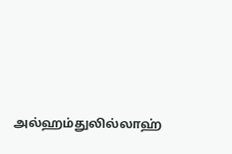அல்ஹம்துலில்லாஹ்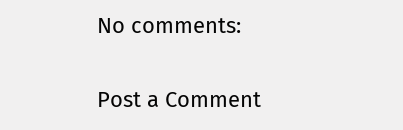No comments:

Post a Comment